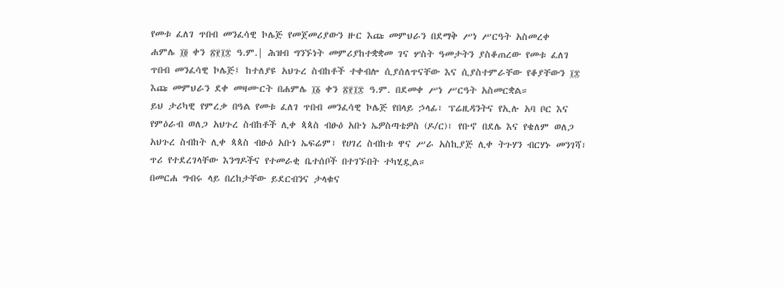የመቱ ፈለገ ጥበብ መንፈሳዊ ኮሌጅ የመጀመሪያውን ዙር እጩ መምህራን በደማቅ ሥነ ሥርዓት አስመረቀ
ሐምሌ ፲፬ ቀን ፳፻፲፰ ዓ.ም.| ሕዝብ ግንኙነት መምሪያከተቋቋመ ገና ሦስት ዓመታትን ያስቆጠረው የመቱ ፈለገ ጥበብ መንፈሳዊ ኮሌጅ፤ ከተለያዩ አህጉረ ስብከቶች ተቀብሎ ሲያሰለጥናቸው እና ሲያስተምራቸው የቆያቸውን ፲፰ እጩ መምህራን ደቀ መዛሙርት በሐምሌ ፲፩ ቀን ፳፻፲፰ ዓ.ም. በደመቀ ሥነ ሥርዓት አስመርቋል።
ይህ ታሪካዊ የምረቃ በዓል የመቱ ፈለገ ጥበብ መንፈሳዊ ኮሌጅ የበላይ ኃላፊ፣ ፕሬዚዳንትና የኢሉ አባ ቦር እና የምዕራብ ወለጋ አህጉረ ስብከቶች ሊቀ ጳጳስ ብፁዕ አቡነ ኤዎስጣቴዎስ (ዶ/ር)፣ የቡኖ በደሌ እና የቄለም ወለጋ አህጉረ ስብከት ሊቀ ጳጳስ ብፁዕ አቡነ ኤፍሬም፣ የሀገረ ስብከቱ ዋና ሥራ አስኪያጅ ሊቀ ትጉሃን ብርሃኑ መንገሻ፣ ጥሪ የተደረገላቸው እንግዶችና የተመራቂ ቤተሰቦች በተገኙበት ተካሂዷል።
በመርሐ ግብሩ ላይ በረከታቸው ይደርብንና ታላቁና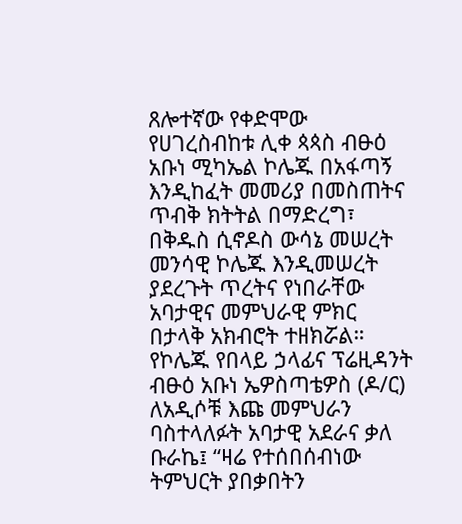ጸሎተኛው የቀድሞው የሀገረስብከቱ ሊቀ ጳጳስ ብፁዕ አቡነ ሚካኤል ኮሌጁ በአፋጣኝ እንዲከፈት መመሪያ በመስጠትና ጥብቅ ክትትል በማድረግ፣ በቅዱስ ሲኖዶስ ውሳኔ መሠረት መንሳዊ ኮሌጁ እንዲመሠረት ያደረጉት ጥረትና የነበራቸው አባታዊና መምህራዊ ምክር በታላቅ አክብሮት ተዘክሯል።
የኮሌጁ የበላይ ኃላፊና ፕሬዚዳንት ብፁዕ አቡነ ኤዎስጣቴዎስ (ዶ/ር) ለአዲሶቹ እጩ መምህራን ባስተላለፉት አባታዊ አደራና ቃለ ቡራኬ፤ “ዛሬ የተሰበሰብነው ትምህርት ያበቃበትን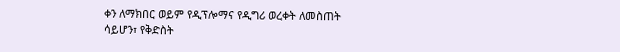ቀን ለማክበር ወይም የዲፕሎማና የዲግሪ ወረቀት ለመስጠት ሳይሆን፣ የቅድስት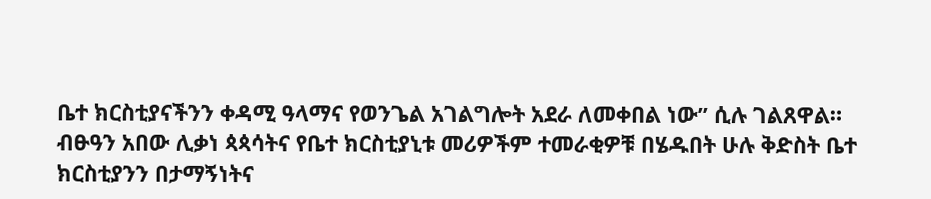ቤተ ክርስቲያናችንን ቀዳሚ ዓላማና የወንጌል አገልግሎት አደራ ለመቀበል ነው” ሲሉ ገልጸዋል።
ብፁዓን አበው ሊቃነ ጳጳሳትና የቤተ ክርስቲያኒቱ መሪዎችም ተመራቂዎቹ በሄዱበት ሁሉ ቅድስት ቤተ ክርስቲያንን በታማኝነትና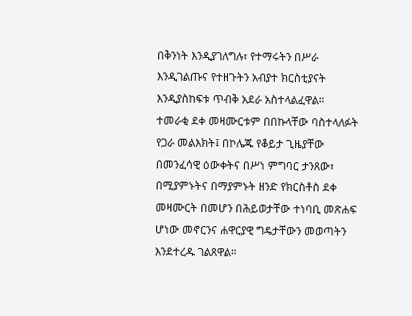በቅንነት እንዲያገለግሉ፣ የተማሩትን በሥራ እንዲገልጡና የተዘጉትን አብያተ ክርስቲያናት እንዲያስከፍቱ ጥብቅ አደራ አስተላልፈዋል።
ተመራቂ ደቀ መዛሙርቱም በበኩላቸው ባስተላለፉት የጋራ መልእክት፤ በኮሌጁ የቆይታ ጊዜያቸው በመንፈሳዊ ዕውቀትና በሥነ ምግባር ታንጸው፣ በሚያምኑትና በማያምኑት ዘንድ የክርስቶስ ደቀ መዛሙርት በመሆን በሕይወታቸው ተነባቢ መጽሐፍ ሆነው መኖርንና ሐዋርያዊ ግዴታቸውን መወጣትን እንደተረዱ ገልጸዋል።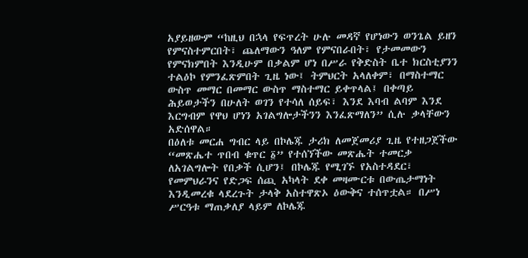አያይዘውም “ከዚህ በኋላ የፍጥረት ሁሉ መዳኛ የሆነውን ወንጌል ይዘን የምናስተምርበት፣ ጨለማውን ዓለም የምናበራበት፣ የታመመውን የምናክምበት እንዲሁም በቃልም ሆነ በሥራ የቅድስት ቤተ ክርስቲያንን ተልዕኮ የምንፈጽምበት ጊዜ ነው፤ ትምህርት አላለቀም፣ በማስተማር ውስጥ መማር በመማር ውስጥ ማስተማር ይቀጥላል፤ በቀጣይ ሕይወታችን በሁለት ወገን የተሳለ ሰይፍ፣ እንደ እባብ ልባም እንደ እርግብም የዋህ ሆነን አገልግሎታችንን እንፈጽማለን” ሲሉ ቃላቸውን አድሰዋል።
በዕለቱ መርሐ ግብር ላይ በኮሌጁ ታሪክ ለመጀመሪያ ጊዜ የተዘጋጀችው “መጽሔተ ጥበብ ቁጥር ፩” የተሰኘችው መጽሔት ተመርቃ ለአገልግሎት የበቃች ሲሆን፤ በኮሌጁ የሚገኙ የአስተዳደር፣ የመምህራንና የድጋፍ ሰጪ አካላት ደቀ መዛሙርቱ በውጤታማነት እንዲመረቁ ላደረጉት ታላቅ አስተዋጽኦ ዕውቅና ተሰጥቷል። በሥነ ሥርዓቱ ማጠቃለያ ላይም ለኮሌጁ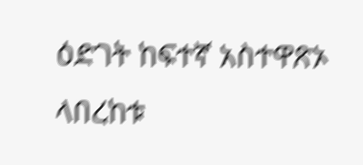ዕድገት ከፍተኛ አስተዋጽኦ ላበረከቱ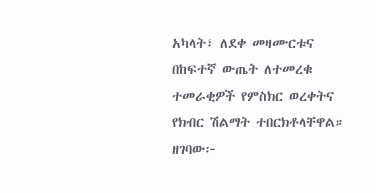አካላት፣ ለደቀ መዛሙርቱና በከፍተኛ ውጤት ለተመረቁ ተመራቂዎች የምስክር ወረቀትና የክብር ሽልማት ተበርክቶላቸዋል።
ዘገባው፦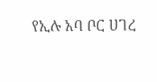የኢሉ አባ ቦር ሀገረ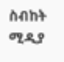ስብከት ሚዲያ